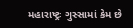મહારાષ્ટ્રઃ ગુસ્સામાં કેમ છે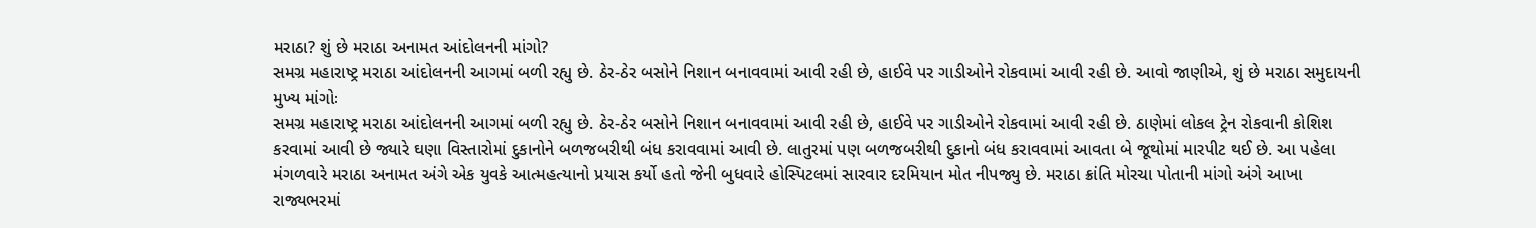મરાઠા? શું છે મરાઠા અનામત આંદોલનની માંગો?
સમગ્ર મહારાષ્ટ્ર મરાઠા આંદોલનની આગમાં બળી રહ્યુ છે. ઠેર-ઠેર બસોને નિશાન બનાવવામાં આવી રહી છે, હાઈવે પર ગાડીઓને રોકવામાં આવી રહી છે. આવો જાણીએ, શું છે મરાઠા સમુદાયની મુખ્ય માંગોઃ
સમગ્ર મહારાષ્ટ્ર મરાઠા આંદોલનની આગમાં બળી રહ્યુ છે. ઠેર-ઠેર બસોને નિશાન બનાવવામાં આવી રહી છે, હાઈવે પર ગાડીઓને રોકવામાં આવી રહી છે. ઠાણેમાં લોકલ ટ્રેન રોકવાની કોશિશ કરવામાં આવી છે જ્યારે ઘણા વિસ્તારોમાં દુકાનોને બળજબરીથી બંધ કરાવવામાં આવી છે. લાતુરમાં પણ બળજબરીથી દુકાનો બંધ કરાવવામાં આવતા બે જૂથોમાં મારપીટ થઈ છે. આ પહેલા મંગળવારે મરાઠા અનામત અંગે એક યુવકે આત્મહત્યાનો પ્રયાસ કર્યો હતો જેની બુધવારે હોસ્પિટલમાં સારવાર દરમિયાન મોત નીપજ્યુ છે. મરાઠા ક્રાંતિ મોરચા પોતાની માંગો અંગે આખા રાજ્યભરમાં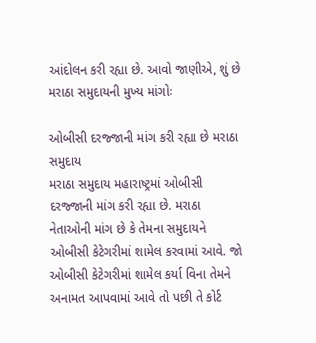આંદોલન કરી રહ્યા છે. આવો જાણીએ, શું છે મરાઠા સમુદાયની મુખ્ય માંગોઃ

ઓબીસી દરજ્જાની માંગ કરી રહ્યા છે મરાઠા સમુદાય
મરાઠા સમુદાય મહારાષ્ટ્રમાં ઓબીસી દરજ્જાની માંગ કરી રહ્યા છે. મરાઠા નેતાઓની માંગ છે કે તેમના સમુદાયને ઓબીસી કેટેગરીમાં શામેલ કરવામાં આવે. જો ઓબીસી કેટેગરીમાં શામેલ કર્યા વિના તેમને અનામત આપવામાં આવે તો પછી તે કોર્ટ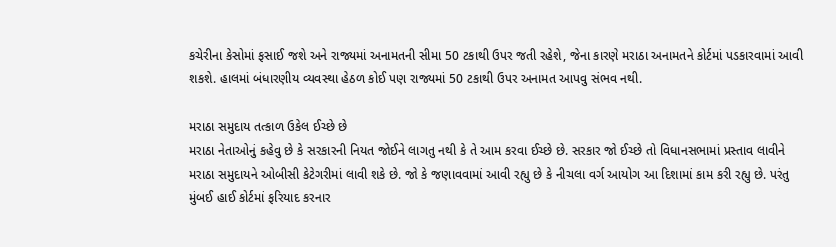કચેરીના કેસોમાં ફસાઈ જશે અને રાજ્યમાં અનામતની સીમા 50 ટકાથી ઉપર જતી રહેશે, જેના કારણે મરાઠા અનામતને કોર્ટમાં પડકારવામાં આવી શકશે. હાલમાં બંધારણીય વ્યવસ્થા હેઠળ કોઈ પણ રાજ્યમાં 50 ટકાથી ઉપર અનામત આપવુ સંભવ નથી.

મરાઠા સમુદાય તત્કાળ ઉકેલ ઈચ્છે છે
મરાઠા નેતાઓનું કહેવુ છે કે સરકારની નિયત જોઈને લાગતુ નથી કે તે આમ કરવા ઈચ્છે છે. સરકાર જો ઈચ્છે તો વિધાનસભામાં પ્રસ્તાવ લાવીને મરાઠા સમુદાયને ઓબીસી કેટેગરીમાં લાવી શકે છે. જો કે જણાવવામાં આવી રહ્યુ છે કે નીચલા વર્ગ આયોગ આ દિશામાં કામ કરી રહ્યુ છે. પરંતુ મુંબઈ હાઈ કોર્ટમાં ફરિયાદ કરનાર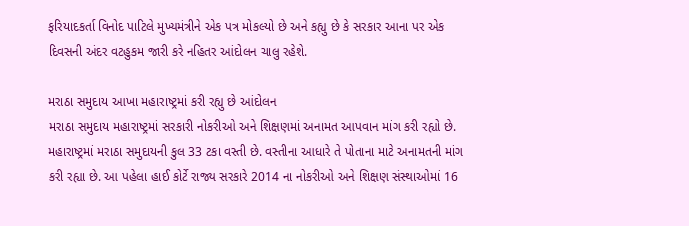ફરિયાદકર્તા વિનોદ પાટિલે મુખ્યમંત્રીને એક પત્ર મોકલ્યો છે અને કહ્યુ છે કે સરકાર આના પર એક દિવસની અંદર વટહુકમ જારી કરે નહિતર આંદોલન ચાલુ રહેશે.

મરાઠા સમુદાય આખા મહારાષ્ટ્રમાં કરી રહ્યુ છે આંદોલન
મરાઠા સમુદાય મહારાષ્ટ્રમાં સરકારી નોકરીઓ અને શિક્ષણમાં અનામત આપવાન માંગ કરી રહ્યો છે. મહારાષ્ટ્રમાં મરાઠા સમુદાયની કુલ 33 ટકા વસ્તી છે. વસ્તીના આધારે તે પોતાના માટે અનામતની માંગ કરી રહ્યા છે. આ પહેલા હાઈ કોર્ટે રાજ્ય સરકારે 2014 ના નોકરીઓ અને શિક્ષણ સંસ્થાઓમાં 16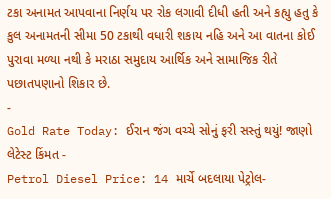ટકા અનામત આપવાના નિર્ણય પર રોક લગાવી દીધી હતી અને કહ્યુ હતુ કે કુલ અનામતની સીમા 50 ટકાથી વધારી શકાય નહિ અને આ વાતના કોઈ પુરાવા મળ્યા નથી કે મરાઠા સમુદાય આર્થિક અને સામાજિક રીતે પછાતપણાનો શિકાર છે.
-
Gold Rate Today: ઈરાન જંગ વચ્ચે સોનું ફરી સસ્તું થયું! જાણો લેટેસ્ટ કિંમત -
Petrol Diesel Price: 14 માર્ચે બદલાયા પેટ્રોલ-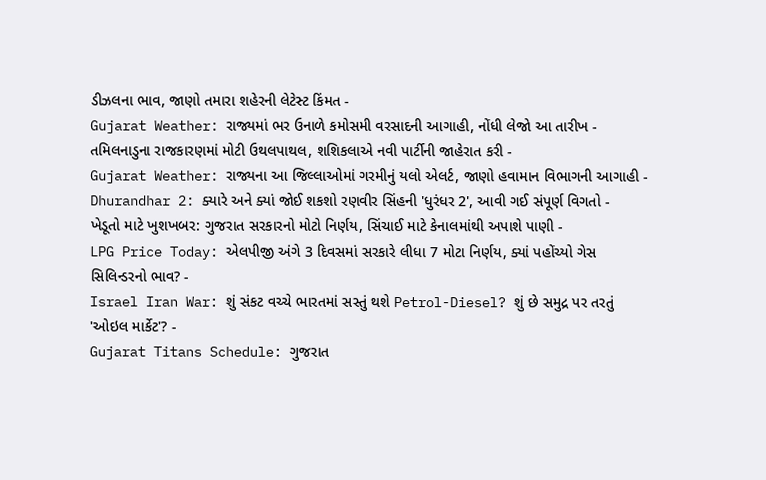ડીઝલના ભાવ, જાણો તમારા શહેરની લેટેસ્ટ કિંમત -
Gujarat Weather: રાજ્યમાં ભર ઉનાળે કમોસમી વરસાદની આગાહી, નોંધી લેજો આ તારીખ -
તમિલનાડુના રાજકારણમાં મોટી ઉથલપાથલ, શશિકલાએ નવી પાર્ટીની જાહેરાત કરી -
Gujarat Weather: રાજ્યના આ જિલ્લાઓમાં ગરમીનું યલો એલર્ટ, જાણો હવામાન વિભાગની આગાહી -
Dhurandhar 2: ક્યારે અને ક્યાં જોઈ શકશો રણવીર સિંહની 'ધુરંધર 2', આવી ગઈ સંપૂર્ણ વિગતો -
ખેડૂતો માટે ખુશખબર: ગુજરાત સરકારનો મોટો નિર્ણય, સિંચાઈ માટે કેનાલમાંથી અપાશે પાણી -
LPG Price Today: એલપીજી અંગે 3 દિવસમાં સરકારે લીધા 7 મોટા નિર્ણય, ક્યાં પહોંચ્યો ગેસ સિલિન્ડરનો ભાવ? -
Israel Iran War: શું સંકટ વચ્ચે ભારતમાં સસ્તું થશે Petrol-Diesel? શું છે સમુદ્ર પર તરતું 'ઓઇલ માર્કેટ'? -
Gujarat Titans Schedule: ગુજરાત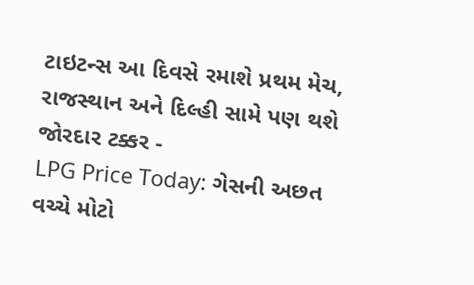ટાઇટન્સ આ દિવસે રમાશે પ્રથમ મેચ, રાજસ્થાન અને દિલ્હી સામે પણ થશે જોરદાર ટક્કર -
LPG Price Today: ગેસની અછત વચ્ચે મોટો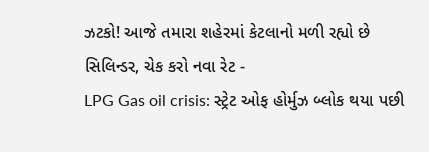ઝટકો! આજે તમારા શહેરમાં કેટલાનો મળી રહ્યો છે સિલિન્ડર, ચેક કરો નવા રેટ -
LPG Gas oil crisis: સ્ટ્રેટ ઓફ હોર્મુઝ બ્લોક થયા પછી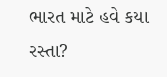ભારત માટે હવે કયા રસ્તા?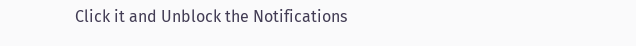Click it and Unblock the Notifications